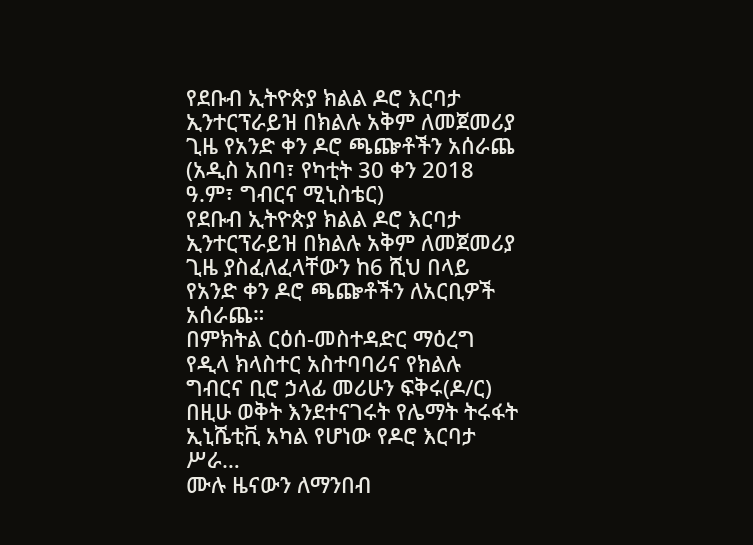የደቡብ ኢትዮጵያ ክልል ዶሮ እርባታ ኢንተርፕራይዝ በክልሉ አቅም ለመጀመሪያ ጊዜ የአንድ ቀን ዶሮ ጫጬቶችን አሰራጨ
(አዲስ አበባ፣ የካቲት 30 ቀን 2018 ዓ.ም፣ ግብርና ሚኒስቴር)
የደቡብ ኢትዮጵያ ክልል ዶሮ እርባታ ኢንተርፕራይዝ በክልሉ አቅም ለመጀመሪያ ጊዜ ያስፈለፈላቸውን ከ6 ሺህ በላይ የአንድ ቀን ዶሮ ጫጬቶችን ለአርቢዎች አሰራጨ።
በምክትል ርዕሰ-መስተዳድር ማዕረግ የዲላ ክላስተር አስተባባሪና የክልሉ ግብርና ቢሮ ኃላፊ መሪሁን ፍቅሩ(ዶ/ር) በዚሁ ወቅት እንደተናገሩት የሌማት ትሩፋት ኢኒሼቲቪ አካል የሆነው የዶሮ እርባታ ሥራ…
ሙሉ ዜናውን ለማንበብ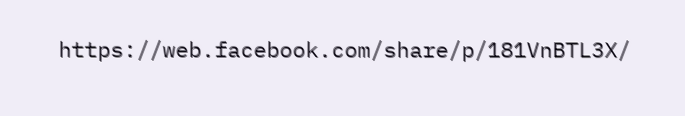https://web.facebook.com/share/p/181VnBTL3X/